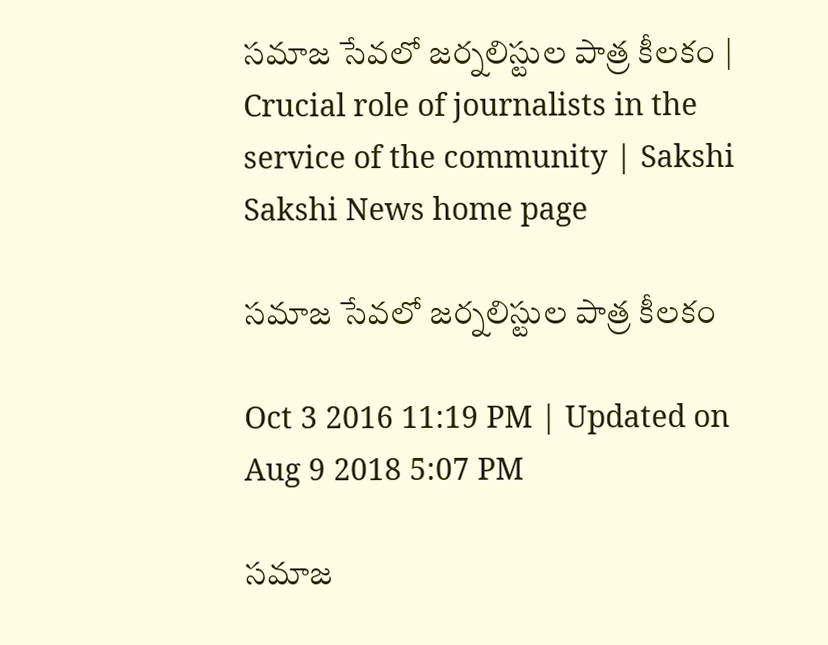సమాజ సేవలో జర్నలిస్టుల పాత్ర కీలకం | Crucial role of journalists in the service of the community | Sakshi
Sakshi News home page

సమాజ సేవలో జర్నలిస్టుల పాత్ర కీలకం

Oct 3 2016 11:19 PM | Updated on Aug 9 2018 5:07 PM

సమాజ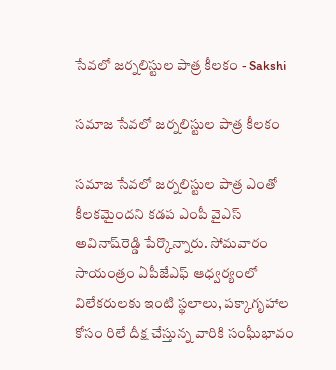సేవలో జర్నలిస్టుల పాత్ర కీలకం - Sakshi

సమాజ సేవలో జర్నలిస్టుల పాత్ర కీలకం

సమాజ సేవలో జర్నలిస్టుల పాత్ర ఎంతో కీలకమైందని కడప ఎంపీ వైఎస్‌ అవినాష్‌రెడ్డి పేర్కొన్నారు. సోమవారం సాయంత్రం ఏపీజేఎఫ్‌ ఆధ్వర్యంలో విలేకరులకు ఇంటి స్థలాలు, పక్కాగృహాల కోసం రిలే దీక్ష చేస్తున్న వారికి సంఘీభావం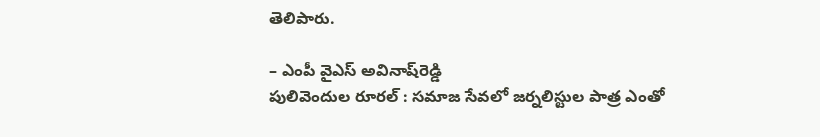తెలిపారు.

– ఎంపీ వైఎస్‌ అవినాష్‌రెడ్డి
పులివెందుల రూరల్‌ : సమాజ సేవలో జర్నలిస్టుల పాత్ర ఎంతో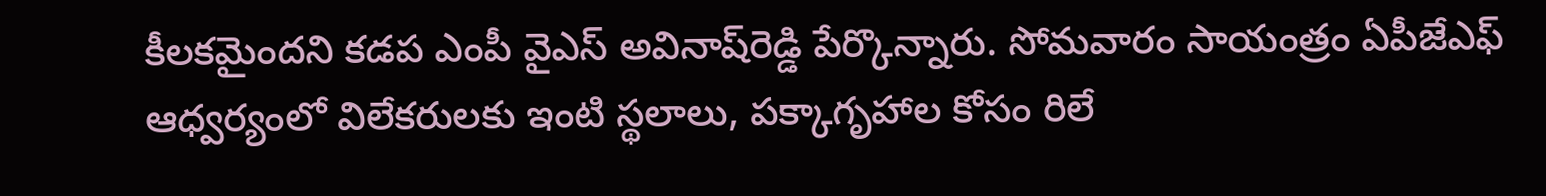కీలకమైందని కడప ఎంపీ వైఎస్‌ అవినాష్‌రెడ్డి పేర్కొన్నారు. సోమవారం సాయంత్రం ఏపీజేఎఫ్‌ ఆధ్వర్యంలో విలేకరులకు ఇంటి స్థలాలు, పక్కాగృహాల కోసం రిలే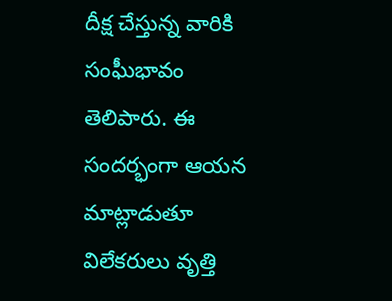దీక్ష చేస్తున్న వారికి సంఘీభావం తెలిపారు. ఈ సందర్భంగా ఆయన మాట్లాడుతూ విలేకరులు వృత్తి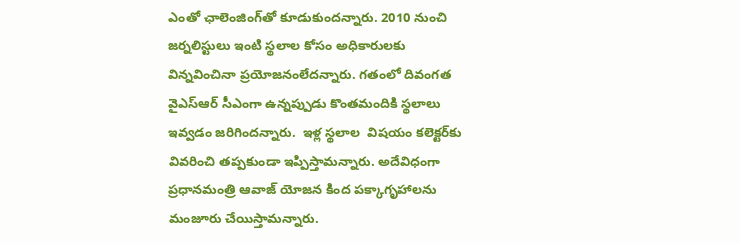ఎంతో ఛాలెంజింగ్‌తో కూడుకుందన్నారు. 2010 నుంచి జర్నలిస్టులు ఇంటి స్థలాల కోసం అధికారులకు విన్నవించినా ప్రయోజనంలేదన్నారు. గతంలో దివంగత వైఎస్‌ఆర్‌ సీఎంగా ఉన్నప్పుడు కొంతమందికి స్థలాలు ఇవ్వడం జరిగిందన్నారు.  ఇళ్ల స్థలాల  విషయం కలెక్టర్‌కు వివరించి తప్పకుండా ఇప్పిస్తామన్నారు. అదేవిధంగా ప్రధానమంత్రి ఆవాజ్‌ యోజన కింద పక్కాగృహాలను మంజూరు చేయిస్తామన్నారు.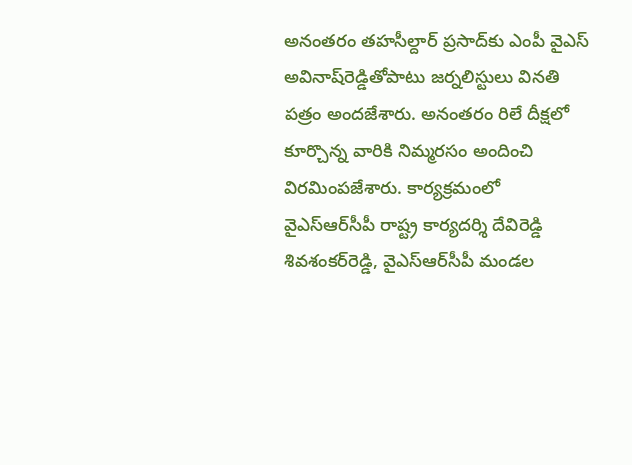అనంతరం తహసీల్దార్‌ ప్రసాద్‌కు ఎంపీ వైఎస్‌ అవినాష్‌రెడ్డితోపాటు జర్నలిస్టులు వినతి పత్రం అందజేశారు. అనంతరం రిలే దీక్షలో కూర్చొన్న వారికి నిమ్మరసం అందించి విరమింపజేశారు. కార్యక్రమంలో వైఎస్‌ఆర్‌సీపీ రాష్ట్ర కార్యదర్శి దేవిరెడ్డి శివశంకర్‌రెడ్డి, వైఎస్‌ఆర్‌సీపీ మండల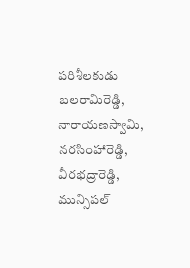పరిశీలకుడు బలరామిరెడ్డి, నారాయణస్వామి, నరసింహారెడ్డి, వీరభద్రారెడ్డి, మున్సిపల్‌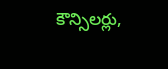కౌన్సిలర్లు,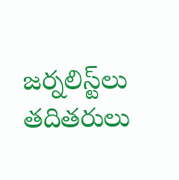జర్నలిస్ట్‌లు తదితరులు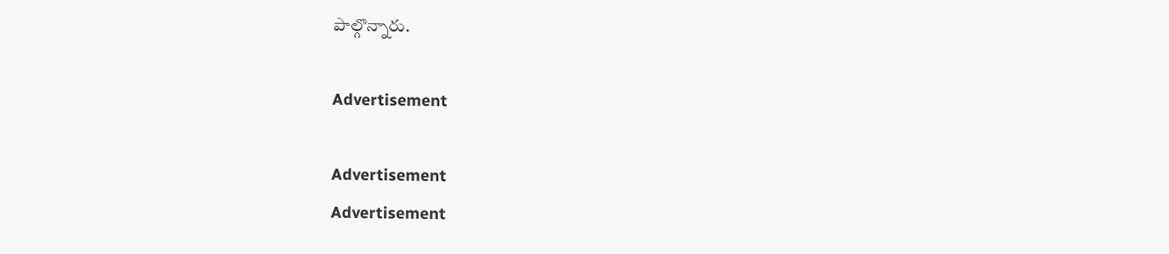పాల్గొన్నారు.

Advertisement

Advertisement
Advertisement